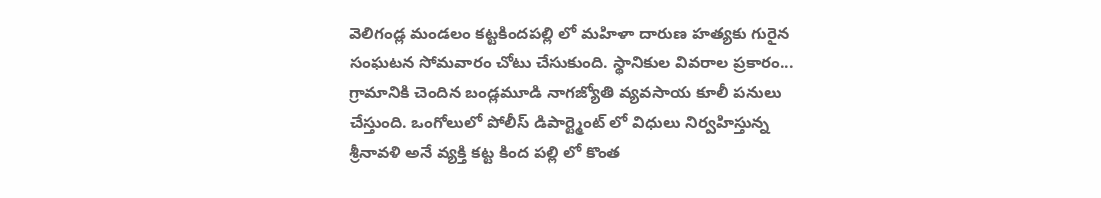వెలిగండ్ల మండలం కట్టకిందపల్లి లో మహిళా దారుణ హత్యకు గురైన సంఘటన సోమవారం చోటు చేసుకుంది. స్థానికుల వివరాల ప్రకారం... గ్రామానికి చెందిన బండ్లమూడి నాగజ్యోతి వ్యవసాయ కూలీ పనులు చేస్తుంది. ఒంగోలులో పోలీస్ డిపార్ట్మెంట్ లో విధులు నిర్వహిస్తున్న శ్రీనావళి అనే వ్యక్తి కట్ట కింద పల్లి లో కొంత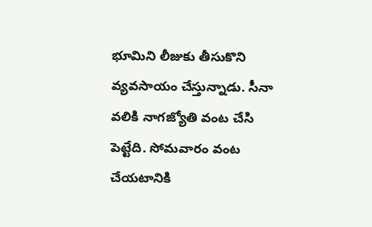భూమిని లీజుకు తీసుకొని వ్యవసాయం చేస్తున్నాడు. సీనా వలికి నాగజ్యోతి వంట చేసి పెట్టేది. సోమవారం వంట చేయటానికి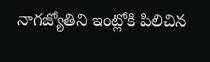నాగజ్యోతిని ఇంట్లోకి పిలిచిన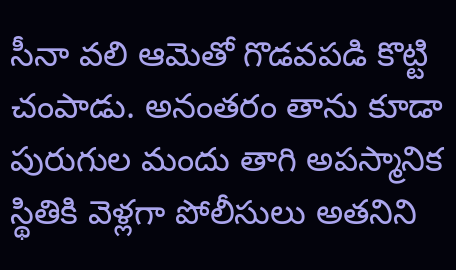సీనా వలి ఆమెతో గొడవపడి కొట్టి చంపాడు. అనంతరం తాను కూడా పురుగుల మందు తాగి అపస్మానిక స్థితికి వెళ్లగా పోలీసులు అతనిని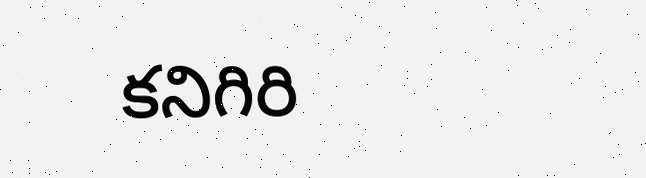కనిగిరి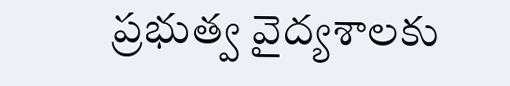ప్రభుత్వ వైద్యశాలకు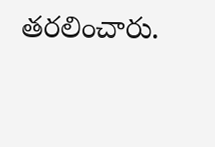తరలించారు.